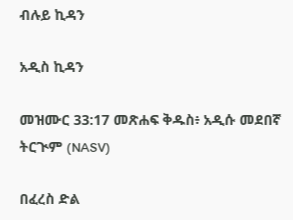ብሉይ ኪዳን

አዲስ ኪዳን

መዝሙር 33:17 መጽሐፍ ቅዱስ፥ አዲሱ መደበኛ ትርጒም (NASV)

በፈረስ ድል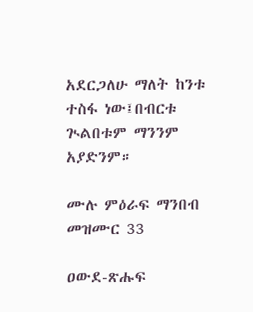አደርጋለሁ ማለት ከንቱ ተስፋ ነው፤በብርቱ ጒልበቱም ማንንም አያድንም።

ሙሉ ምዕራፍ ማንበብ መዝሙር 33

ዐውደ-ጽሑፍ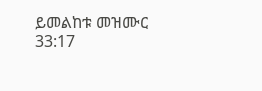ይመልከቱ መዝሙር 33:17